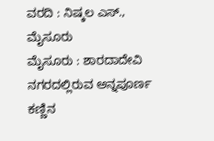ವರದಿ : ನಿಷ್ಕಲ ಎಸ್., ಮೈಸೂರು
ಮೈಸೂರು : ಶಾರದಾದೇವಿ ನಗರದಲ್ಲಿರುವ ಅನ್ನಪೂರ್ಣ ಕಣ್ಣಿನ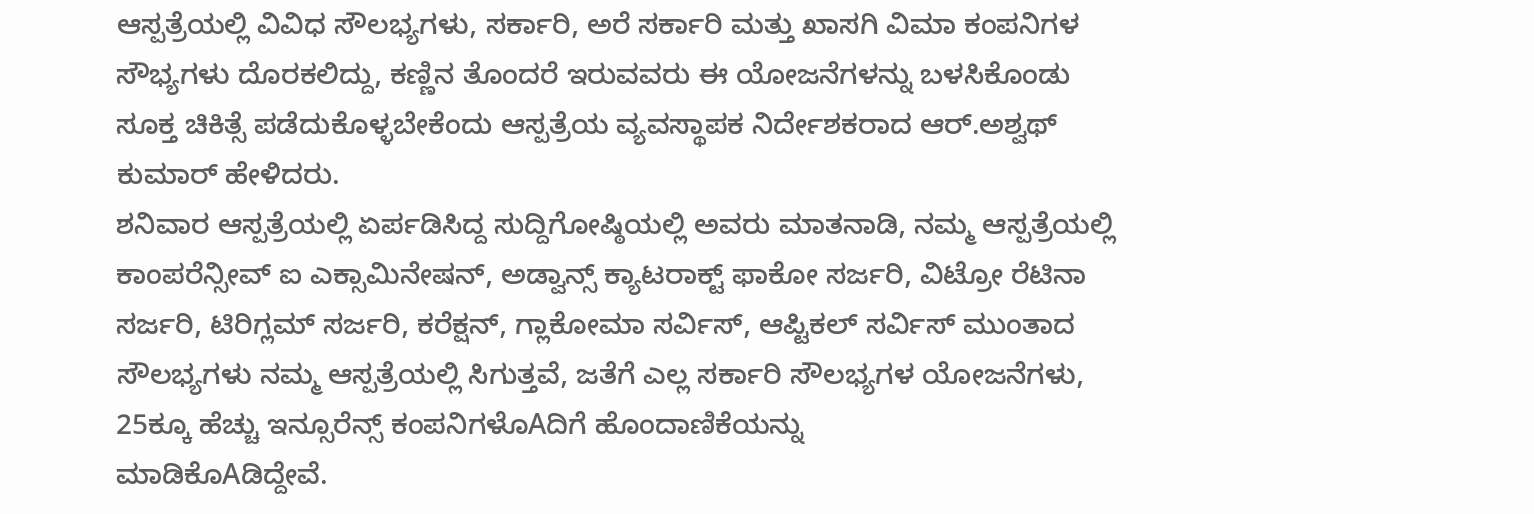ಆಸ್ಪತ್ರೆಯಲ್ಲಿ ವಿವಿಧ ಸೌಲಭ್ಯಗಳು, ಸರ್ಕಾರಿ, ಅರೆ ಸರ್ಕಾರಿ ಮತ್ತು ಖಾಸಗಿ ವಿಮಾ ಕಂಪನಿಗಳ ಸೌಭ್ಯಗಳು ದೊರಕಲಿದ್ದು, ಕಣ್ಣಿನ ತೊಂದರೆ ಇರುವವರು ಈ ಯೋಜನೆಗಳನ್ನು ಬಳಸಿಕೊಂಡು ಸೂಕ್ತ ಚಿಕಿತ್ಸೆ ಪಡೆದುಕೊಳ್ಳಬೇಕೆಂದು ಆಸ್ಪತ್ರೆಯ ವ್ಯವಸ್ಥಾಪಕ ನಿರ್ದೇಶಕರಾದ ಆರ್.ಅಶ್ವಥ್ ಕುಮಾರ್ ಹೇಳಿದರು.
ಶನಿವಾರ ಆಸ್ಪತ್ರೆಯಲ್ಲಿ ಏರ್ಪಡಿಸಿದ್ದ ಸುದ್ದಿಗೋಷ್ಠಿಯಲ್ಲಿ ಅವರು ಮಾತನಾಡಿ, ನಮ್ಮ ಆಸ್ಪತ್ರೆಯಲ್ಲಿ
ಕಾಂಪರೆನ್ಸೀವ್ ಐ ಎಕ್ಸಾಮಿನೇಷನ್, ಅಡ್ವಾನ್ಸ್ ಕ್ಯಾಟರಾಕ್ಟ್ ಫಾಕೋ ಸರ್ಜರಿ, ವಿಟ್ರೋ ರೆಟಿನಾ ಸರ್ಜರಿ, ಟಿರಿಗ್ಲಮ್ ಸರ್ಜರಿ, ಕರೆಕ್ಷನ್, ಗ್ಲಾಕೋಮಾ ಸರ್ವಿಸ್, ಆಪ್ಟಿಕಲ್ ಸರ್ವಿಸ್ ಮುಂತಾದ ಸೌಲಭ್ಯಗಳು ನಮ್ಮ ಆಸ್ಪತ್ರೆಯಲ್ಲಿ ಸಿಗುತ್ತವೆ, ಜತೆಗೆ ಎಲ್ಲ ಸರ್ಕಾರಿ ಸೌಲಭ್ಯಗಳ ಯೋಜನೆಗಳು, 25ಕ್ಕೂ ಹೆಚ್ಚು ಇನ್ಸೂರೆನ್ಸ್ ಕಂಪನಿಗಳೊAದಿಗೆ ಹೊಂದಾಣಿಕೆಯನ್ನು
ಮಾಡಿಕೊAಡಿದ್ದೇವೆ.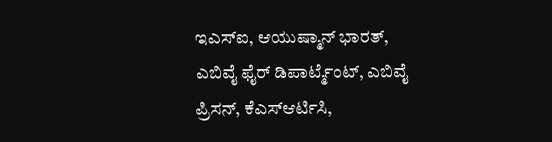ಇಎಸ್ಐ, ಆಯುಷ್ಮಾನ್ ಭಾರತ್, ಎಬಿವೈ ಫೈರ್ ಡಿಪಾರ್ಟ್ಮೆಂಟ್, ಎಬಿವೈ ಪ್ರಿಸನ್, ಕೆಎಸ್ಆರ್ಟಿಸಿ,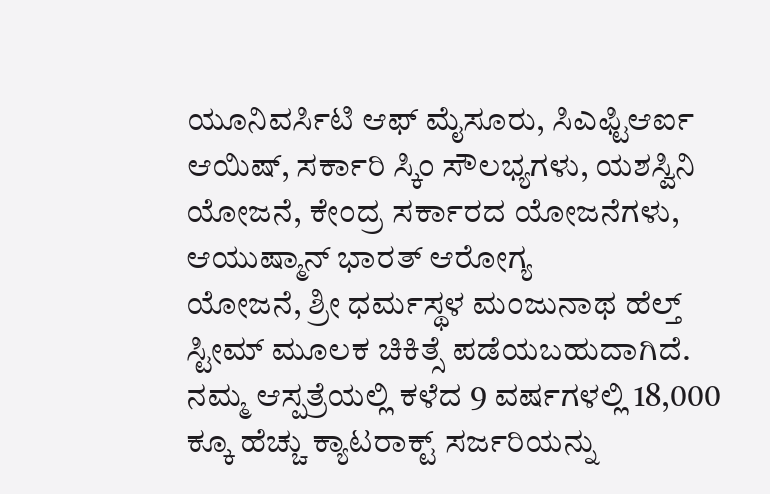ಯೂನಿವರ್ಸಿಟಿ ಆಫ್ ಮೈಸೂರು, ಸಿಎಫ್ಟಿಆರ್ಐ ಆಯಿಷ್, ಸರ್ಕಾರಿ ಸ್ಕಿಂ ಸೌಲಭ್ಯಗಳು, ಯಶಸ್ವಿನಿ ಯೋಜನೆ, ಕೇಂದ್ರ ಸರ್ಕಾರದ ಯೋಜನೆಗಳು,
ಆಯುಷ್ಮಾನ್ ಭಾರತ್ ಆರೋಗ್ಯ
ಯೋಜನೆ, ಶ್ರೀ ಧರ್ಮಸ್ಥಳ ಮಂಜುನಾಥ ಹೆಲ್ತ್ ಸ್ಟೀಮ್ ಮೂಲಕ ಚಿಕಿತ್ಸೆ ಪಡೆಯಬಹುದಾಗಿದೆ.
ನಮ್ಮ ಆಸ್ಪತ್ರೆಯಲ್ಲಿ ಕಳೆದ 9 ವರ್ಷಗಳಲ್ಲಿ 18,000 ಕ್ಕೂ ಹೆಚ್ಚು ಕ್ಯಾಟರಾಕ್ಟ್ ಸರ್ಜರಿಯನ್ನು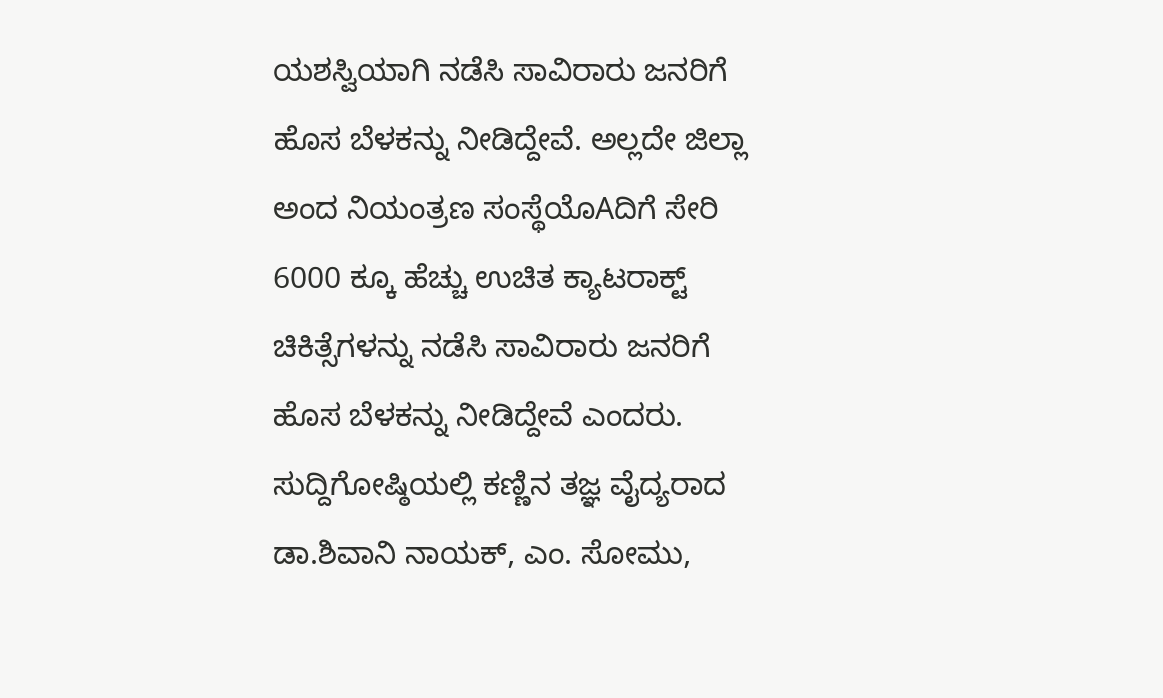ಯಶಸ್ವಿಯಾಗಿ ನಡೆಸಿ ಸಾವಿರಾರು ಜನರಿಗೆ ಹೊಸ ಬೆಳಕನ್ನು ನೀಡಿದ್ದೇವೆ. ಅಲ್ಲದೇ ಜಿಲ್ಲಾ ಅಂದ ನಿಯಂತ್ರಣ ಸಂಸ್ಥೆಯೊAದಿಗೆ ಸೇರಿ 6000 ಕ್ಕೂ ಹೆಚ್ಚು ಉಚಿತ ಕ್ಯಾಟರಾಕ್ಟ್ ಚಿಕಿತ್ಸೆಗಳನ್ನು ನಡೆಸಿ ಸಾವಿರಾರು ಜನರಿಗೆ ಹೊಸ ಬೆಳಕನ್ನು ನೀಡಿದ್ದೇವೆ ಎಂದರು.
ಸುದ್ದಿಗೋಷ್ಠಿಯಲ್ಲಿ ಕಣ್ಣಿನ ತಜ್ಞ ವೈದ್ಯರಾದ ಡಾ.ಶಿವಾನಿ ನಾಯಕ್, ಎಂ. ಸೋಮು,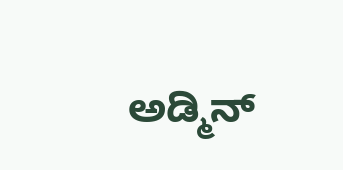ಅಡ್ಮಿನ್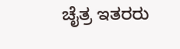ಚೈತ್ರ ಇತರರು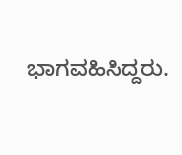ಭಾಗವಹಿಸಿದ್ದರು.